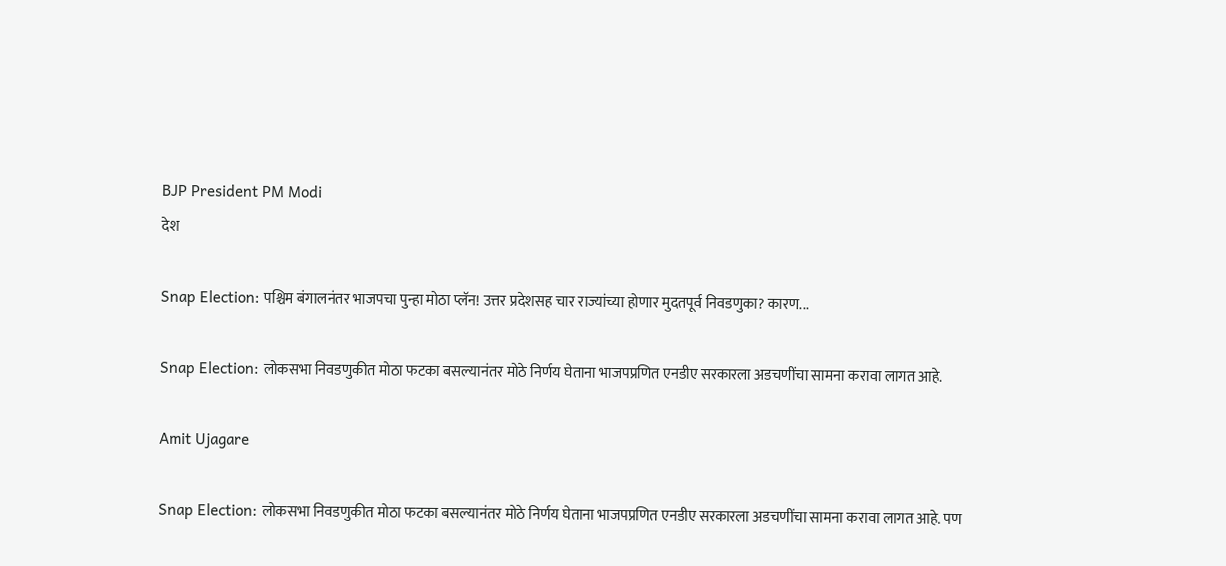BJP President PM Modi
देश

Snap Election: पश्चिम बंगालनंतर भाजपचा पुन्हा मोठा प्लॅन! उत्तर प्रदेशसह चार राज्यांच्या होणार मुदतपूर्व निवडणुका? कारण...

Snap Election: लोकसभा निवडणुकीत मोठा फटका बसल्यानंतर मोठे निर्णय घेताना भाजपप्रणित एनडीए सरकारला अडचणींचा सामना करावा लागत आहे.

Amit Ujagare

Snap Election: लोकसभा निवडणुकीत मोठा फटका बसल्यानंतर मोठे निर्णय घेताना भाजपप्रणित एनडीए सरकारला अडचणींचा सामना करावा लागत आहे. पण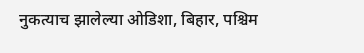नुकत्याच झालेल्या ओडिशा, बिहार, पश्चिम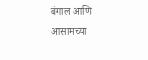बंगाल आणि आसामच्या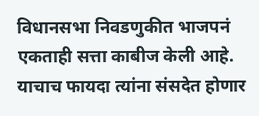विधानसभा निवडणुकीत भाजपनं एकताही सत्ता काबीज केली आहे. याचाच फायदा त्यांना संसदेत होणार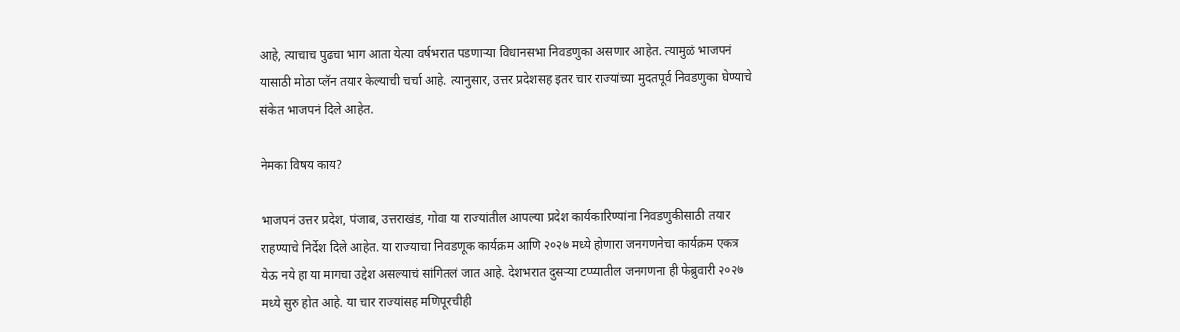आहे, त्याचाच पुढचा भाग आता येत्या वर्षभरात पडणाऱ्या विधानसभा निवडणुका असणार आहेत. त्यामुळं भाजपनं यासाठी मोठा प्लॅन तयार केल्याची चर्चा आहे. त्यानुसार, उत्तर प्रदेशसह इतर चार राज्यांच्या मुदतपूर्व निवडणुका घेण्याचे संकेत भाजपनं दिले आहेत.

नेमका विषय काय?

भाजपनं उत्तर प्रदेश, पंजाब, उत्तराखंड, गोवा या राज्यांतील आपल्या प्रदेश कार्यकारिण्यांना निवडणुकीसाठी तयार राहण्याचे निर्देश दिले आहेत. या राज्याचा निवडणूक कार्यक्रम आणि २०२७ मध्ये होणारा जनगणनेचा कार्यक्रम एकत्र येऊ नये हा या मागचा उद्देश असल्याचं सांगितलं जात आहे. देशभरात दुसऱ्या टप्प्यातील जनगणना ही फेब्रुवारी २०२७ मध्ये सुरु होत आहे. या चार राज्यांसह मणिपूरचीही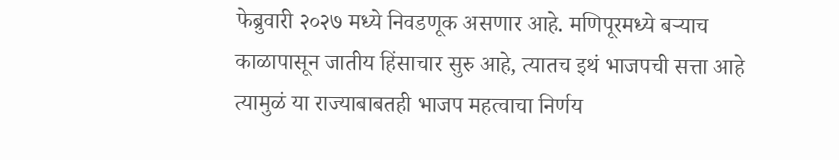फेब्रुवारी २०२७ मध्ये निवडणूक असणार आहे. मणिपूरमध्ये बऱ्याच काळापासून जातीय हिंसाचार सुरु आहे, त्यातच इथं भाजपची सत्ता आहे त्यामुळं या राज्याबाबतही भाजप महत्वाचा निर्णय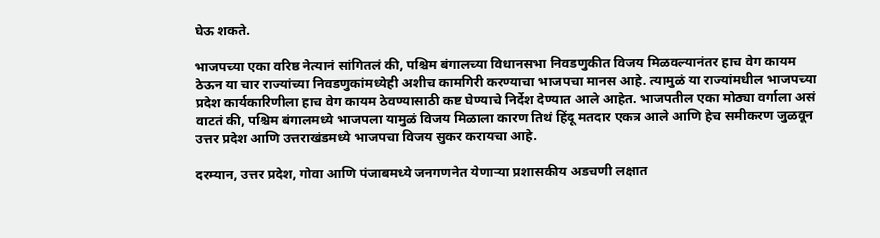घेऊ शकते.

भाजपच्या एका वरिष्ठ नेत्यानं सांगितलं की, पश्चिम बंगालच्या विधानसभा निवडणुकीत विजय मिळवल्यानंतर हाच वेग कायम ठेऊन या चार राज्यांच्या निवडणुकांमध्येही अशीच कामगिरी करण्याचा भाजपचा मानस आहे. त्यामुळं या राज्यांमधील भाजपच्या प्रदेश कार्यकारिणीला हाच वेग कायम ठेवण्यासाठी कष्ट घेण्याचे निर्देश देण्यात आले आहेत. भाजपतील एका मोठ्या वर्गाला असं वाटतं की, पश्चिम बंगालमध्ये भाजपला यामुळं विजय मिळाला कारण तिथं हिंदू मतदार एकत्र आले आणि हेच समीकरण जुळवून उत्तर प्रदेश आणि उत्तराखंडमध्ये भाजपचा विजय सुकर करायचा आहे.

दरम्यान, उत्तर प्रदेश, गोवा आणि पंजाबमध्ये जनगणनेत येणाऱ्या प्रशासकीय अडचणी लक्षात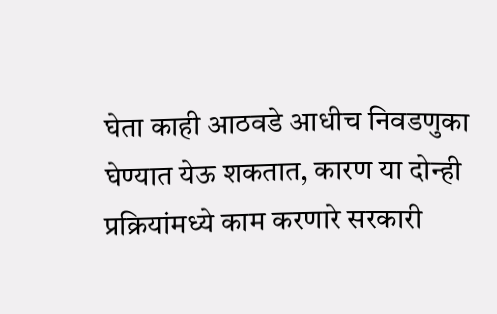घेता काही आठवडे आधीच निवडणुका घेण्यात येऊ शकतात, कारण या दोन्ही प्रक्रियांमध्ये काम करणारे सरकारी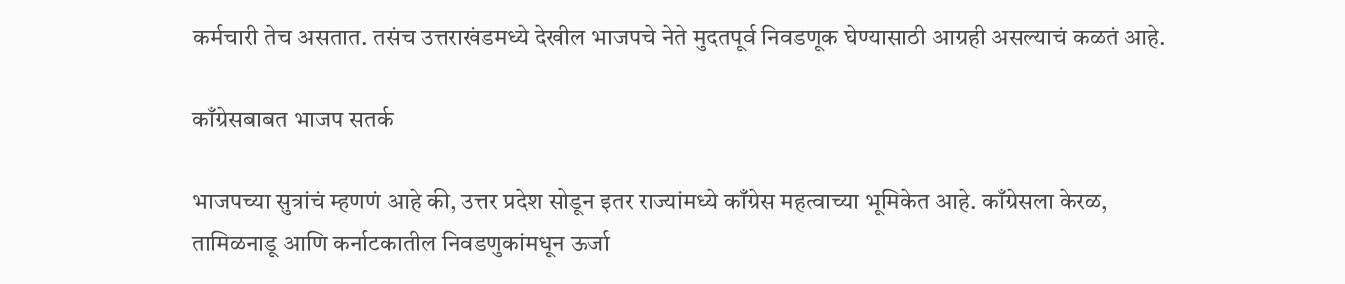कर्मचारी तेच असतात. तसंच उत्तराखंडमध्ये देखील भाजपचे नेते मुदतपूर्व निवडणूक घेण्यासाठी आग्रही असल्याचं कळतं आहे.

काँग्रेसबाबत भाजप सतर्क

भाजपच्या सुत्रांचं म्हणणं आहे की, उत्तर प्रदेश सोडून इतर राज्यांमध्ये काँग्रेस महत्वाच्या भूमिकेत आहे. काँग्रेसला केरळ, तामिळनाडू आणि कर्नाटकातील निवडणुकांमधून ऊर्जा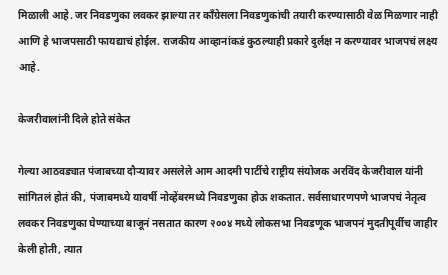मिळाली आहे. जर निवडणुका लवकर झाल्या तर काँग्रेसला निवडणुकांची तयारी करण्यासाठी वेळ मिळणार नाही आणि हे भाजपसाठी फायद्याचं होईल. राजकीय आव्हानांकडं कुठल्याही प्रकारे दुर्लक्ष न करण्यावर भाजपचं लक्ष्य आहे.

केजरीवालांनी दिले होते संकेत

गेल्या आठवड्यात पंजाबच्या दौऱ्यावर असलेले आम आदमी पार्टीचे राष्ट्रीय संयोजक अरविंद केजरीवाल यांनी सांगितलं होतं की, पंजाबमध्ये यावर्षी नोव्हेंबरमध्ये निवडणुका होऊ शकतात. सर्वसाधारणपणे भाजपचं नेतृत्व लवकर निवडणुका घेण्याच्या बाजूनं नसतात कारण २००४ मध्ये लोकसभा निवडणूक भाजपनं मुदतीपूर्वीच जाहीर केली होती, त्यात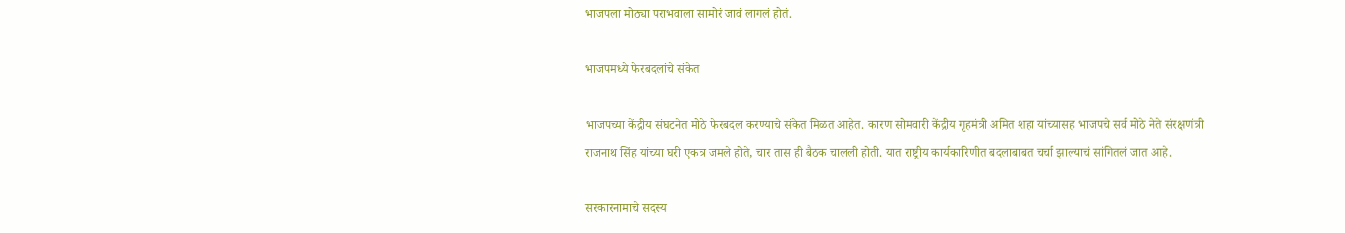भाजपला मोठ्या पराभवाला सामोरं जावं लागलं होतं.

भाजपमध्ये फेरबदलांचे संकेत

भाजपच्या केंद्रीय संघटनेत मोठे फेरबदल करण्याचे संकेत मिळत आहेत. कारण सोमवारी केंद्रीय गृहमंत्री अमित शहा यांच्यासह भाजपचे सर्व मोठे नेते संरक्षणंत्री राजनाथ सिंह यांच्या घरी एकत्र जमले होते, चार तास ही बैठक चालली होती. यात राष्ट्रीय कार्यकारिणीत बदलाबाबत चर्चा झाल्याचं सांगितलं जात आहे.

सरकारनामाचे सदस्य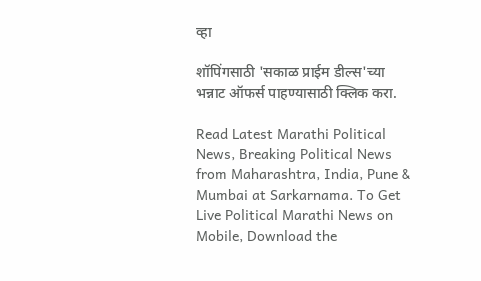व्हा

शॉपिंगसाठी 'सकाळ प्राईम डील्स'च्या भन्नाट ऑफर्स पाहण्यासाठी क्लिक करा.

Read Latest Marathi Political News, Breaking Political News from Maharashtra, India, Pune & Mumbai at Sarkarnama. To Get Live Political Marathi News on Mobile, Download the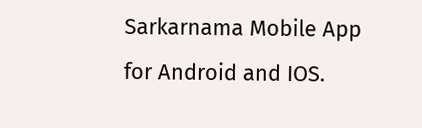Sarkarnama Mobile App for Android and IOS.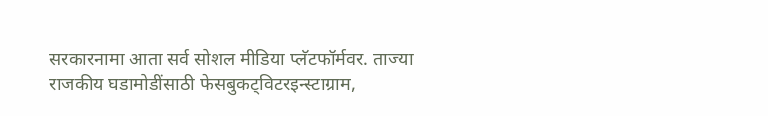सरकारनामा आता सर्व सोशल मीडिया प्लॅटफॉर्मवर. ताज्या राजकीय घडामोडींसाठी फेसबुकट्विटरइन्स्टाग्राम,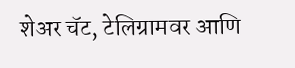शेअर चॅट, टेलिग्रामवर आणि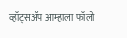व्हॉट्सॲप आम्हाला फॉलो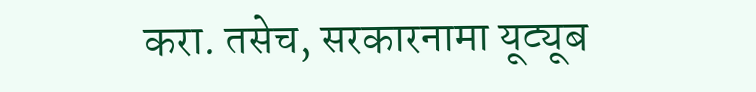करा. तसेच, सरकारनामा यूट्यूब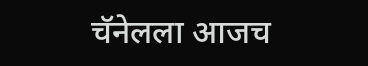चॅनेलला आजच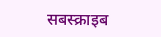सबस्क्राइब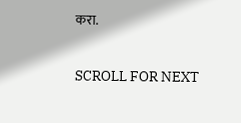करा.

SCROLL FOR NEXT